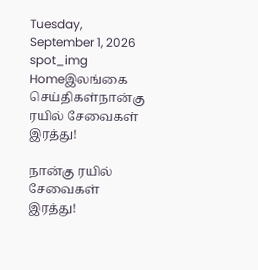Tuesday, September 1, 2026
spot_img
Homeஇலங்கை செய்திகள்நான்கு ரயில் சேவைகள் இரத்து!

நான்கு ரயில் சேவைகள் இரத்து!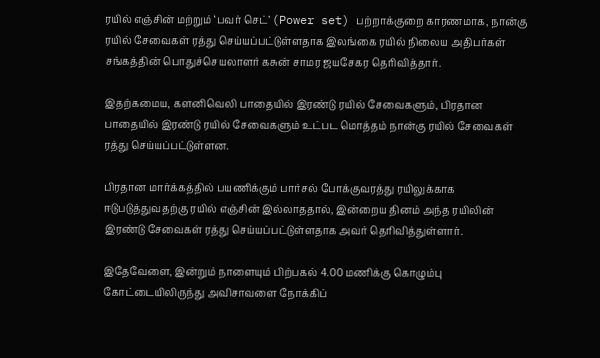ரயில் எஞ்சின் மற்றும் ‘பவர் செட்’ (Power set) பற்றாக்குறை காரணமாக, நான்கு ரயில் சேவைகள் ரத்து செய்யப்பட்டுள்ளதாக இலங்கை ரயில் நிலைய அதிபர்கள் சங்கத்தின் பொதுச்செயலாளர் கசுன் சாமர ஜயசேகர தெரிவித்தார்.

இதற்கமைய, களனிவெலி பாதையில் இரண்டு ரயில் சேவைகளும், பிரதான பாதையில் இரண்டு ரயில் சேவைகளும் உட்பட மொத்தம் நான்கு ரயில் சேவைகள் ரத்து செய்யப்பட்டுள்ளன.

பிரதான மார்க்கத்தில் பயணிக்கும் பார்சல் போக்குவரத்து ரயிலுக்காக ஈடுபடுத்துவதற்கு ரயில் எஞ்சின் இல்லாததால், இன்றைய தினம் அந்த ரயிலின் இரண்டு சேவைகள் ரத்து செய்யப்பட்டுள்ளதாக அவர் தெரிவித்துள்ளார்.

இதேவேளை, இன்றும் நாளையும் பிற்பகல் 4.00 மணிக்கு கொழும்பு கோட்டையிலிருந்து அவிசாவளை நோக்கிப்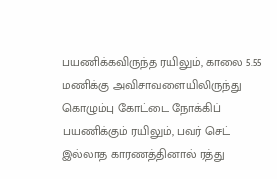பயணிக்கவிருந்த ரயிலும், காலை 5.55 மணிக்கு அவிசாவளையிலிருந்து கொழும்பு கோட்டை நோக்கிப் பயணிக்கும் ரயிலும், பவர் செட் இல்லாத காரணத்தினால் ரத்து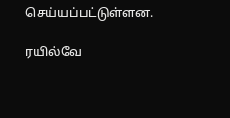செய்யப்பட்டுள்ளன.

ரயில்வே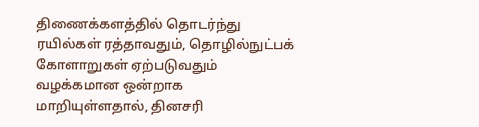திணைக்களத்தில் தொடர்ந்து ரயில்கள் ரத்தாவதும், தொழில்நுட்பக் கோளாறுகள் ஏற்படுவதும் வழக்கமான ஒன்றாக மாறியுள்ளதால், தினசரி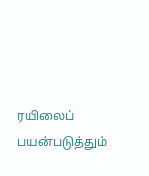ரயிலைப் பயன்படுத்தும்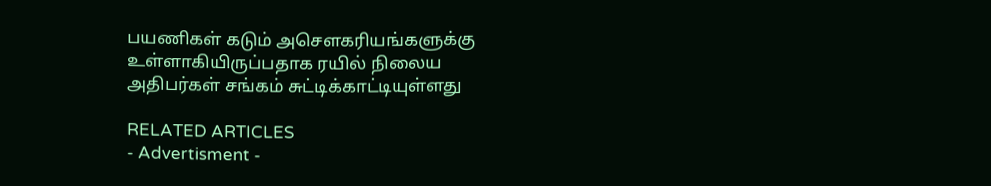பயணிகள் கடும் அசௌகரியங்களுக்கு உள்ளாகியிருப்பதாக ரயில் நிலைய அதிபர்கள் சங்கம் சுட்டிக்காட்டியுள்ளது

RELATED ARTICLES
- Advertisment -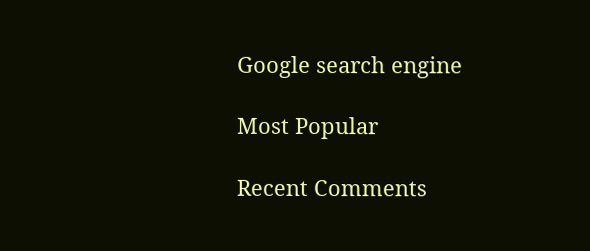Google search engine

Most Popular

Recent Comments